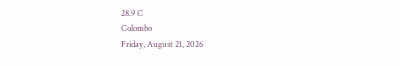28.9 C
Colombo
Friday, August 21, 2026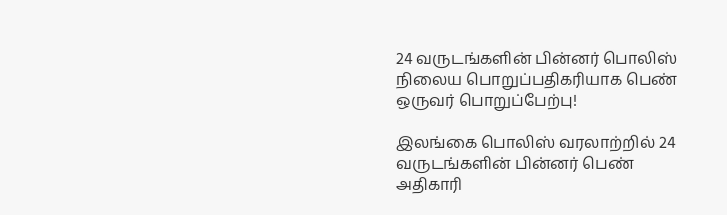24 வருடங்களின் பின்னர் பொலிஸ் நிலைய பொறுப்பதிகரியாக பெண் ஒருவர் பொறுப்பேற்பு!

இலங்கை பொலிஸ் வரலாற்றில் 24 வருடங்களின் பின்னர் பெண் அதிகாரி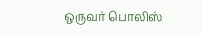ஒருவர் பொலிஸ்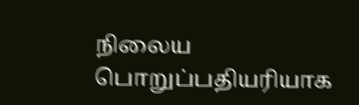நிலைய பொறுப்பதியரியாக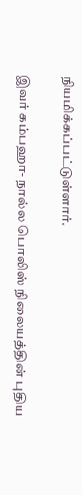நியமிக்கப்பட்டுள்ளார்.

இவர் கம்பஹா- நால்ல பொலிஸ் நிலையத்தின் புதிய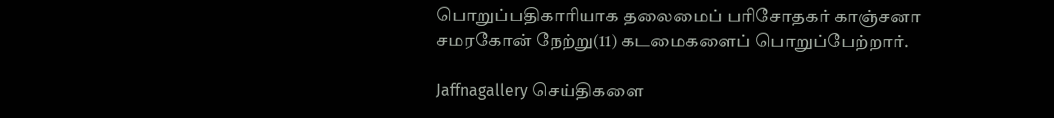பொறுப்பதிகாரியாக தலைமைப் பரிசோதகர் காஞ்சனா சமரகோன் நேற்று(11) கடமைகளைப் பொறுப்பேற்றார்.

Jaffnagallery செய்திகளை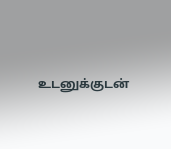உடனுக்குடன்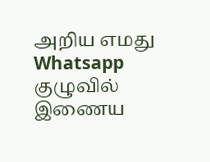அறிய எமது Whatsapp குழுவில் இணைய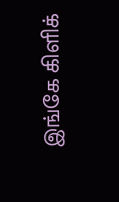இங்கே கிளிக்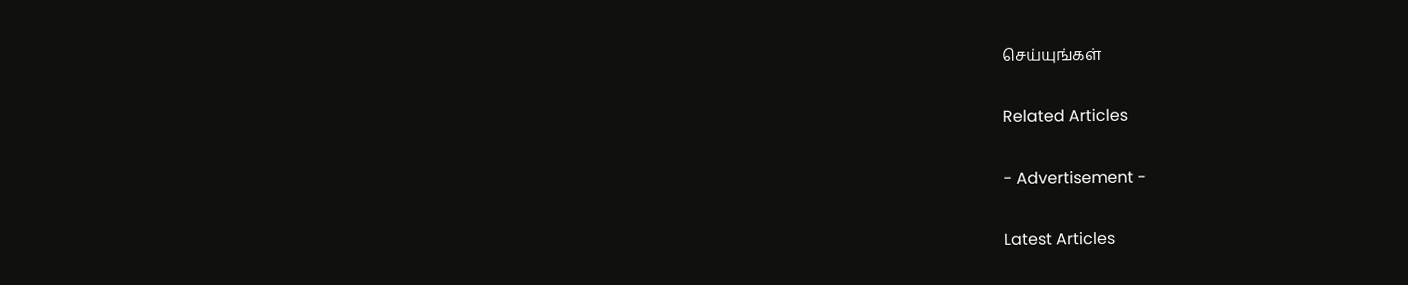செய்யுங்கள்

Related Articles

- Advertisement -

Latest Articles